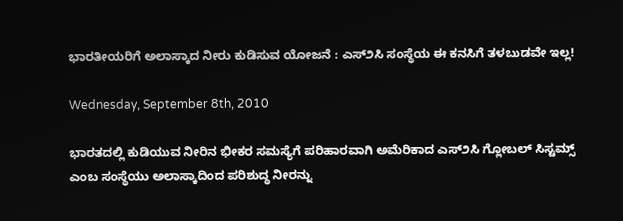ಭಾರತೀಯರಿಗೆ ಅಲಾಸ್ಕಾದ ನೀರು ಕುಡಿಸುವ ಯೋಜನೆ : ಎಸ್೨ಸಿ ಸಂಸ್ಥೆಯ ಈ ಕನಸಿಗೆ ತಳಬುಡವೇ ಇಲ್ಲ!

Wednesday, September 8th, 2010

ಭಾರತದಲ್ಲಿ ಕುಡಿಯುವ ನೀರಿನ ಭೀಕರ ಸಮಸ್ಯೆಗೆ ಪರಿಹಾರವಾಗಿ ಅಮೆರಿಕಾದ ಎಸ್೨ಸಿ ಗ್ಲೋಬಲ್ ಸಿಸ್ಟಮ್ಸ್ ಎಂಬ ಸಂಸ್ಥೆಯು ಅಲಾಸ್ಕಾದಿಂದ ಪರಿಶುದ್ಧ ನೀರನ್ನು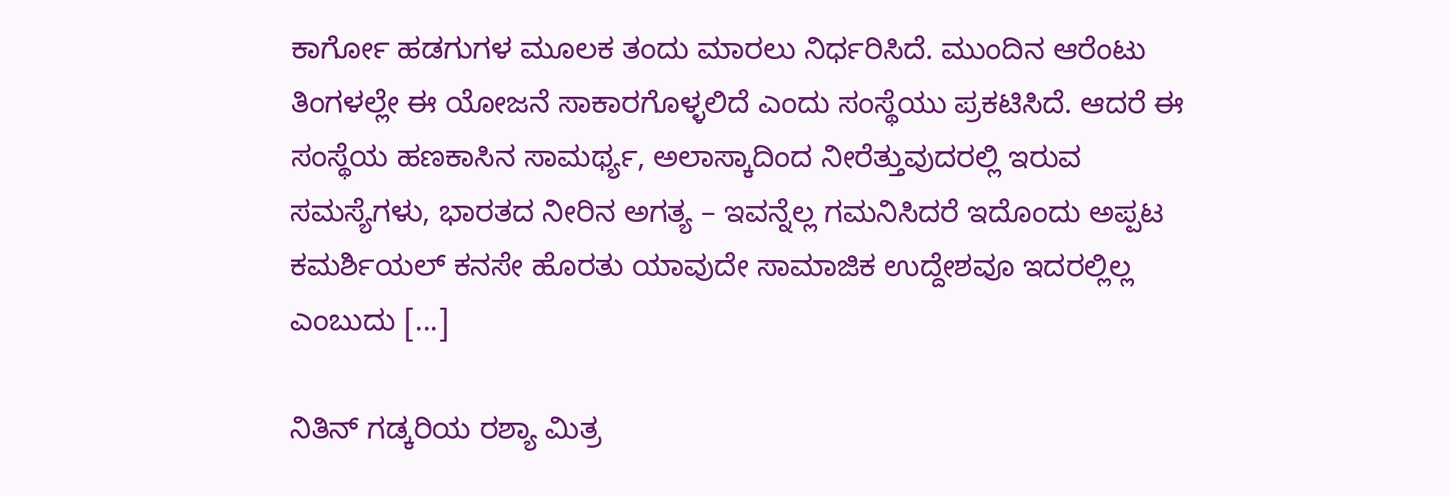ಕಾರ್ಗೋ ಹಡಗುಗಳ ಮೂಲಕ ತಂದು ಮಾರಲು ನಿರ್ಧರಿಸಿದೆ. ಮುಂದಿನ ಆರೆಂಟು ತಿಂಗಳಲ್ಲೇ ಈ ಯೋಜನೆ ಸಾಕಾರಗೊಳ್ಳಲಿದೆ ಎಂದು ಸಂಸ್ಥೆಯು ಪ್ರಕಟಿಸಿದೆ. ಆದರೆ ಈ ಸಂಸ್ಥೆಯ ಹಣಕಾಸಿನ ಸಾಮರ್ಥ್ಯ, ಅಲಾಸ್ಕಾದಿಂದ ನೀರೆತ್ತುವುದರಲ್ಲಿ ಇರುವ ಸಮಸ್ಯೆಗಳು, ಭಾರತದ ನೀರಿನ ಅಗತ್ಯ – ಇವನ್ನೆಲ್ಲ ಗಮನಿಸಿದರೆ ಇದೊಂದು ಅಪ್ಪಟ ಕಮರ್ಶಿಯಲ್ ಕನಸೇ ಹೊರತು ಯಾವುದೇ ಸಾಮಾಜಿಕ ಉದ್ದೇಶವೂ ಇದರಲ್ಲಿಲ್ಲ ಎಂಬುದು [...]

ನಿತಿನ್ ಗಡ್ಕರಿಯ ರಶ್ಯಾ ಮಿತ್ರ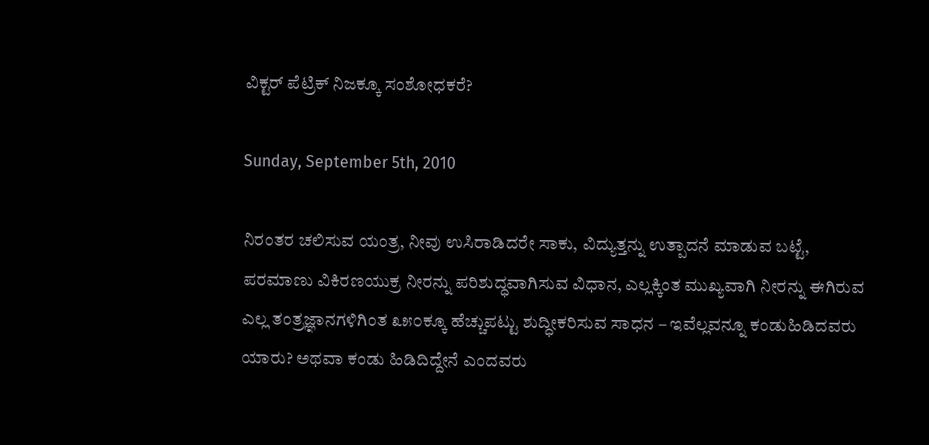ವಿಕ್ಟರ್ ಪೆಟ್ರಿಕ್ ನಿಜಕ್ಕೂ ಸಂಶೋಧಕರೆ?

Sunday, September 5th, 2010

ನಿರಂತರ ಚಲಿಸುವ ಯಂತ್ರ, ನೀವು ಉಸಿರಾಡಿದರೇ ಸಾಕು, ವಿದ್ಯುತ್ತನ್ನು ಉತ್ಪಾದನೆ ಮಾಡುವ ಬಟ್ಟೆ, ಪರಮಾಣು ವಿಕಿರಣಯುಕ್ರ ನೀರನ್ನು ಪರಿಶುದ್ಧವಾಗಿಸುವ ವಿಧಾನ, ಎಲ್ಲಕ್ಕಿಂತ ಮುಖ್ಯವಾಗಿ ನೀರನ್ನು ಈಗಿರುವ ಎಲ್ಲ ತಂತ್ರಜ್ಞಾನಗಳಿಗಿಂತ ೩೫೦ಕ್ಕೂ ಹೆಚ್ಚುಪಟ್ಟು ಶುದ್ಧೀಕರಿಸುವ ಸಾಧನ – ಇವೆಲ್ಲವನ್ನೂ ಕಂಡುಹಿಡಿದವರು ಯಾರು? ಅಥವಾ ಕಂಡು ಹಿಡಿದಿದ್ದೇನೆ ಎಂದವರು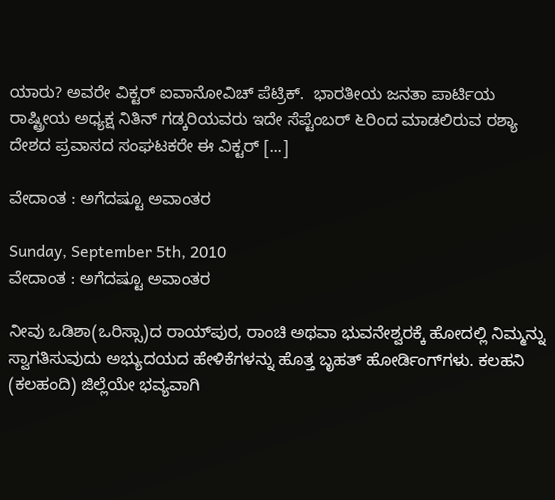ಯಾರು? ಅವರೇ ವಿಕ್ಟರ್ ಐವಾನೋವಿಚ್ ಪೆಟ್ರಿಕ್.  ಭಾರತೀಯ ಜನತಾ ಪಾರ್ಟಿಯ ರಾಷ್ಟ್ರೀಯ ಅಧ್ಯಕ್ಷ ನಿತಿನ್ ಗಡ್ಕರಿಯವರು ಇದೇ ಸೆಪ್ಟೆಂಬರ್ ೬ರಿಂದ ಮಾಡಲಿರುವ ರಶ್ಯಾ ದೇಶದ ಪ್ರವಾಸದ ಸಂಘಟಕರೇ ಈ ವಿಕ್ಟರ್ [...]

ವೇದಾಂತ : ಅಗೆದಷ್ಟೂ ಅವಾಂತರ

Sunday, September 5th, 2010
ವೇದಾಂತ : ಅಗೆದಷ್ಟೂ ಅವಾಂತರ

ನೀವು ಒಡಿಶಾ(ಒರಿಸ್ಸಾ)ದ ರಾಯ್‌ಪುರ, ರಾಂಚಿ ಅಥವಾ ಭುವನೇಶ್ವರಕ್ಕೆ ಹೋದಲ್ಲಿ ನಿಮ್ಮನ್ನು ಸ್ವಾಗತಿಸುವುದು ಅಭ್ಯುದಯದ ಹೇಳಿಕೆಗಳನ್ನು ಹೊತ್ತ ಬೃಹತ್ ಹೋರ್ಡಿಂಗ್‌ಗಳು. ಕಲಹನಿ (ಕಲಹಂದಿ) ಜಿಲ್ಲೆಯೇ ಭವ್ಯವಾಗಿ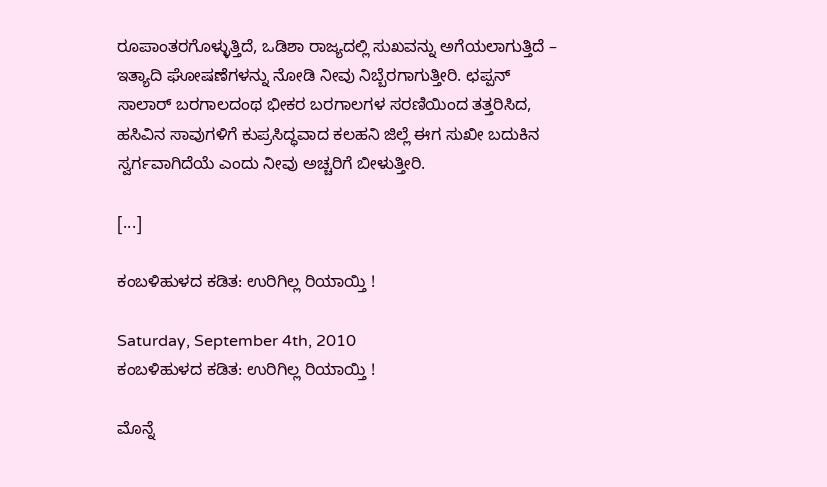ರೂಪಾಂತರಗೊಳ್ಳುತ್ತಿದೆ, ಒಡಿಶಾ ರಾಜ್ಯದಲ್ಲಿ ಸುಖವನ್ನು ಅಗೆಯಲಾಗುತ್ತಿದೆ – ಇತ್ಯಾದಿ ಘೋಷಣೆಗಳನ್ನು ನೋಡಿ ನೀವು ನಿಬ್ಬೆರಗಾಗುತ್ತೀರಿ. ಛಪ್ಪನ್ ಸಾಲಾರ್ ಬರಗಾಲದಂಥ ಭೀಕರ ಬರಗಾಲಗಳ ಸರಣಿಯಿಂದ ತತ್ತರಿಸಿದ, ಹಸಿವಿನ ಸಾವುಗಳಿಗೆ ಕುಪ್ರಸಿದ್ಧವಾದ ಕಲಹನಿ ಜಿಲ್ಲೆ ಈಗ ಸುಖೀ ಬದುಕಿನ ಸ್ವರ್ಗವಾಗಿದೆಯೆ ಎಂದು ನೀವು ಅಚ್ಚರಿಗೆ ಬೀಳುತ್ತೀರಿ.

[...]

ಕಂಬಳಿಹುಳದ ಕಡಿತ: ಉರಿಗಿಲ್ಲ ರಿಯಾಯ್ತಿ !

Saturday, September 4th, 2010
ಕಂಬಳಿಹುಳದ ಕಡಿತ: ಉರಿಗಿಲ್ಲ ರಿಯಾಯ್ತಿ !

ಮೊನ್ನೆ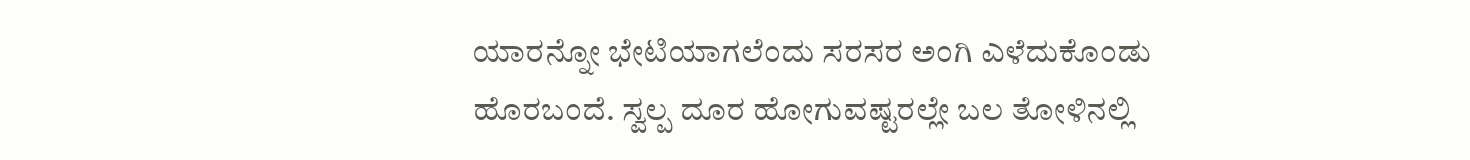ಯಾರನ್ನೋ ಭೇಟಿಯಾಗಲೆಂದು ಸರಸರ ಅಂಗಿ ಎಳೆದುಕೊಂಡು ಹೊರಬಂದೆ. ಸ್ವಲ್ಪ ದೂರ ಹೋಗುವಷ್ಟರಲ್ಲೇ ಬಲ ತೋಳಿನಲ್ಲಿ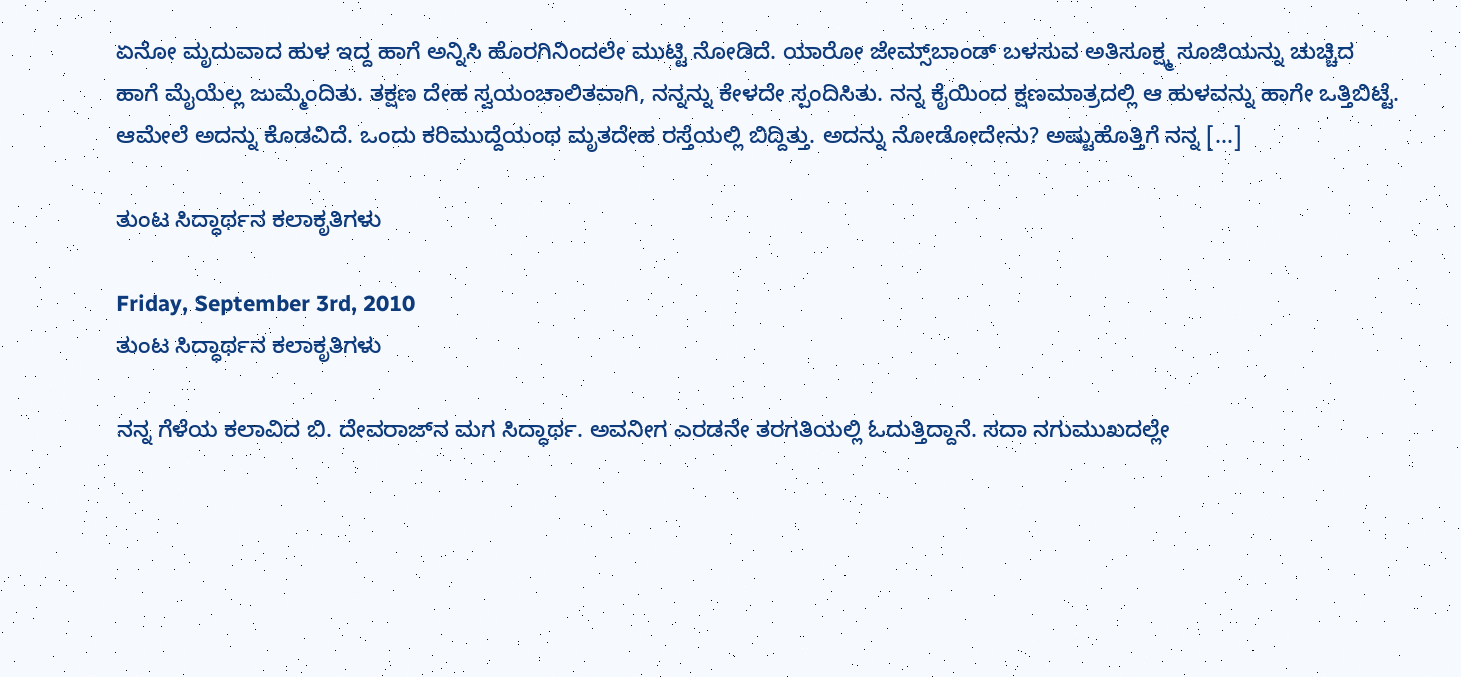ಏನೋ ಮೃದುವಾದ ಹುಳ ಇದ್ದ ಹಾಗೆ ಅನ್ನಿಸಿ ಹೊರಗಿನಿಂದಲೇ ಮುಟ್ಟಿ ನೋಡಿದೆ. ಯಾರೋ ಜೇಮ್ಸ್‌ಬಾಂಡ್ ಬಳಸುವ ಅತಿಸೂಕ್ಷ್ಮ ಸೂಜಿಯನ್ನು ಚುಚ್ಚಿದ ಹಾಗೆ ಮೈಯೆಲ್ಲ ಜುಮ್ಮೆಂದಿತು. ತಕ್ಷಣ ದೇಹ ಸ್ವಯಂಚಾಲಿತವಾಗಿ, ನನ್ನನ್ನು ಕೇಳದೇ ಸ್ಪಂದಿಸಿತು. ನನ್ನ ಕೈಯಿಂದ ಕ್ಷಣಮಾತ್ರದಲ್ಲಿ ಆ ಹುಳವನ್ನು ಹಾಗೇ ಒತ್ತಿಬಿಟ್ಟೆ. ಆಮೇಲೆ ಅದನ್ನು ಕೊಡವಿದೆ. ಒಂದು ಕರಿಮುದ್ದೆಯಂಥ ಮೃತದೇಹ ರಸ್ತೆಯಲ್ಲಿ ಬಿದ್ದಿತ್ತು. ಅದನ್ನು ನೋಡೋದೇನು? ಅಷ್ಟುಹೊತ್ತಿಗೆ ನನ್ನ [...]

ತುಂಟ ಸಿದ್ಧಾರ್ಥನ ಕಲಾಕೃತಿಗಳು

Friday, September 3rd, 2010
ತುಂಟ ಸಿದ್ಧಾರ್ಥನ ಕಲಾಕೃತಿಗಳು

ನನ್ನ ಗೆಳೆಯ ಕಲಾವಿದ ಬಿ. ದೇವರಾಜ್‌ನ ಮಗ ಸಿದ್ಧಾರ್ಥ. ಅವನೀಗ ಎರಡನೇ ತರಗತಿಯಲ್ಲಿ ಓದುತ್ತಿದ್ದಾನೆ. ಸದಾ ನಗುಮುಖದಲ್ಲೇ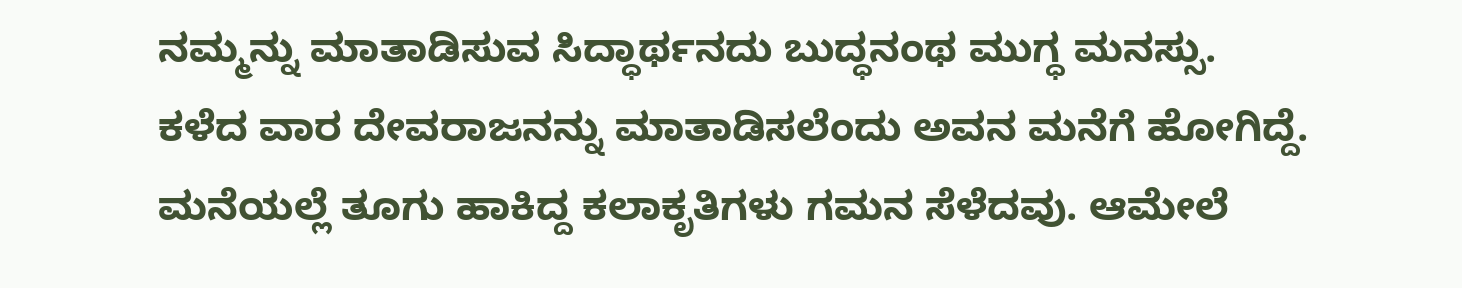ನಮ್ಮನ್ನು ಮಾತಾಡಿಸುವ ಸಿದ್ಧಾರ್ಥನದು ಬುದ್ಧನಂಥ ಮುಗ್ಧ ಮನಸ್ಸು.
ಕಳೆದ ವಾರ ದೇವರಾಜನನ್ನು ಮಾತಾಡಿಸಲೆಂದು ಅವನ ಮನೆಗೆ ಹೋಗಿದ್ದೆ. ಮನೆಯಲ್ಲೆ ತೂಗು ಹಾಕಿದ್ದ ಕಲಾಕೃತಿಗಳು ಗಮನ ಸೆಳೆದವು. ಆಮೇಲೆ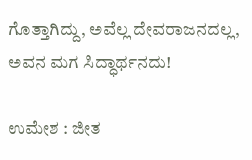ಗೊತ್ತಾಗಿದ್ದು, ಅವೆಲ್ಲ ದೇವರಾಜನದಲ್ಲ, ಅವನ ಮಗ ಸಿದ್ಧಾರ್ಥನದು!

ಉಮೇಶ : ಜೀತ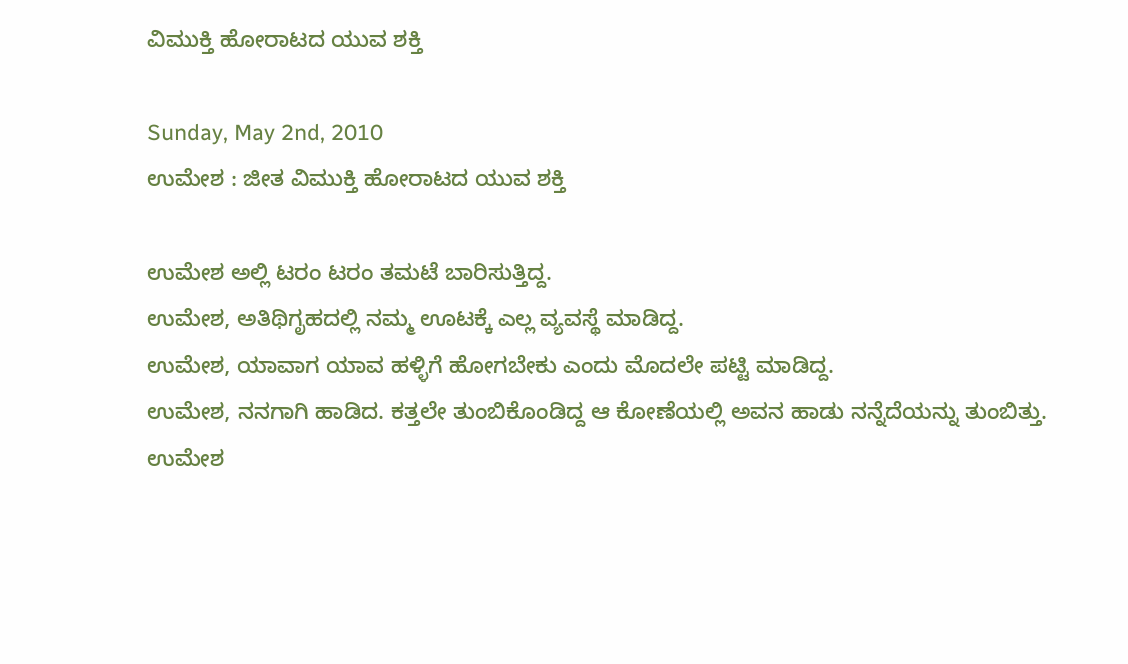ವಿಮುಕ್ತಿ ಹೋರಾಟದ ಯುವ ಶಕ್ತಿ

Sunday, May 2nd, 2010
ಉಮೇಶ : ಜೀತ ವಿಮುಕ್ತಿ ಹೋರಾಟದ ಯುವ ಶಕ್ತಿ

ಉಮೇಶ ಅಲ್ಲಿ ಟರಂ ಟರಂ ತಮಟೆ ಬಾರಿಸುತ್ತಿದ್ದ.
ಉಮೇಶ, ಅತಿಥಿಗೃಹದಲ್ಲಿ ನಮ್ಮ ಊಟಕ್ಕೆ ಎಲ್ಲ ವ್ಯವಸ್ಥೆ ಮಾಡಿದ್ದ.
ಉಮೇಶ, ಯಾವಾಗ ಯಾವ ಹಳ್ಳಿಗೆ ಹೋಗಬೇಕು ಎಂದು ಮೊದಲೇ ಪಟ್ಟಿ ಮಾಡಿದ್ದ.
ಉಮೇಶ, ನನಗಾಗಿ ಹಾಡಿದ. ಕತ್ತಲೇ ತುಂಬಿಕೊಂಡಿದ್ದ ಆ ಕೋಣೆಯಲ್ಲಿ ಅವನ ಹಾಡು ನನ್ನೆದೆಯನ್ನು ತುಂಬಿತ್ತು.
ಉಮೇಶ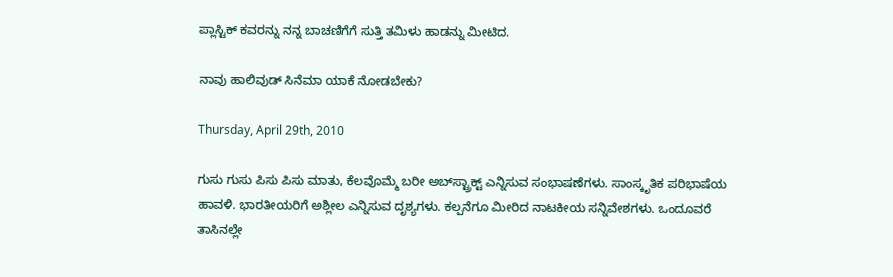ಪ್ಲಾಸ್ಟಿಕ್ ಕವರನ್ನು ನನ್ನ ಬಾಚಣಿಗೆಗೆ ಸುತ್ತಿ ತಮಿಳು ಹಾಡನ್ನು ಮೀಟಿದ.

ನಾವು ಹಾಲಿವುಡ್ ಸಿನೆಮಾ ಯಾಕೆ ನೋಡಬೇಕು?

Thursday, April 29th, 2010

ಗುಸು ಗುಸು ಪಿಸು ಪಿಸು ಮಾತು, ಕೆಲವೊಮ್ಮೆ ಬರೀ ಅಬ್‌ಸ್ಟ್ರಾಕ್ಟ್ ಎನ್ನಿಸುವ ಸಂಭಾಷಣೆಗಳು. ಸಾಂಸ್ಕೃತಿಕ ಪರಿಭಾಷೆಯ ಹಾವಳಿ. ಭಾರತೀಯರಿಗೆ ಅಶ್ಲೀಲ ಎನ್ನಿಸುವ ದೃಶ್ಯಗಳು. ಕಲ್ಪನೆಗೂ ಮೀರಿದ ನಾಟಕೀಯ ಸನ್ನಿವೇಶಗಳು. ಒಂದೂವರೆ ತಾಸಿನಲ್ಲೇ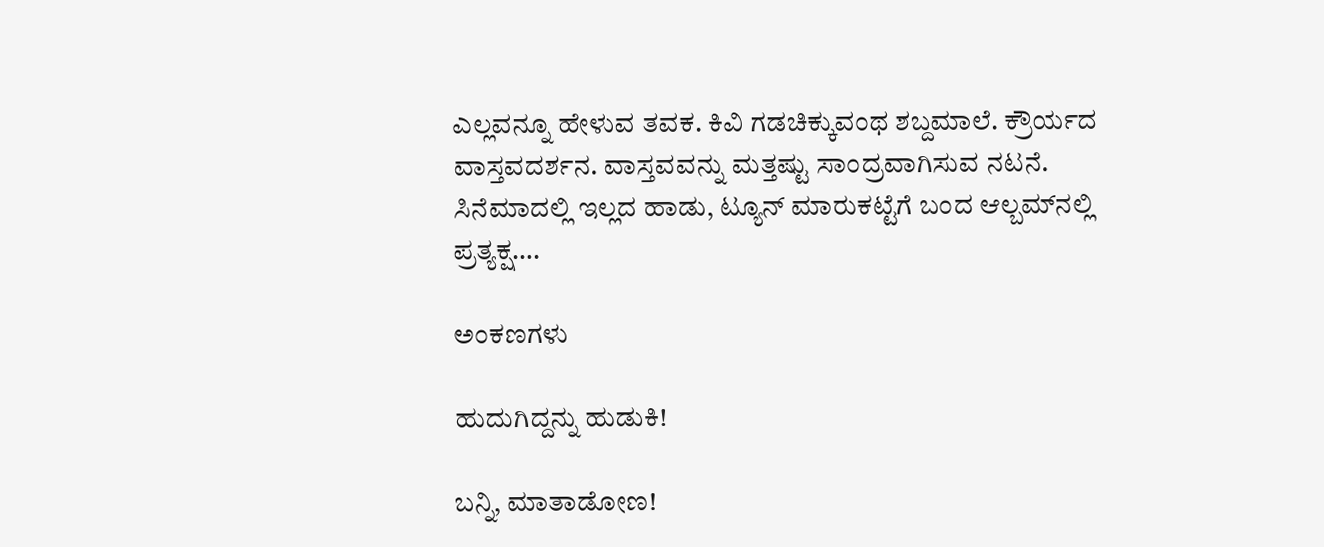ಎಲ್ಲವನ್ನೂ ಹೇಳುವ ತವಕ. ಕಿವಿ ಗಡಚಿಕ್ಕುವಂಥ ಶಬ್ದಮಾಲೆ. ಕ್ರೌರ್ಯದ ವಾಸ್ತವದರ್ಶನ. ವಾಸ್ತವವನ್ನು ಮತ್ತಷ್ಟು ಸಾಂದ್ರವಾಗಿಸುವ ನಟನೆ. ಸಿನೆಮಾದಲ್ಲಿ ಇಲ್ಲದ ಹಾಡು, ಟ್ಯೂನ್ ಮಾರುಕಟ್ಟೆಗೆ ಬಂದ ಆಲ್ಬಮ್‌ನಲ್ಲಿ ಪ್ರತ್ಯಕ್ಷ….

ಅಂಕಣಗಳು

ಹುದುಗಿದ್ದನ್ನು ಹುಡುಕಿ!

ಬನ್ನಿ, ಮಾತಾಡೋಣ!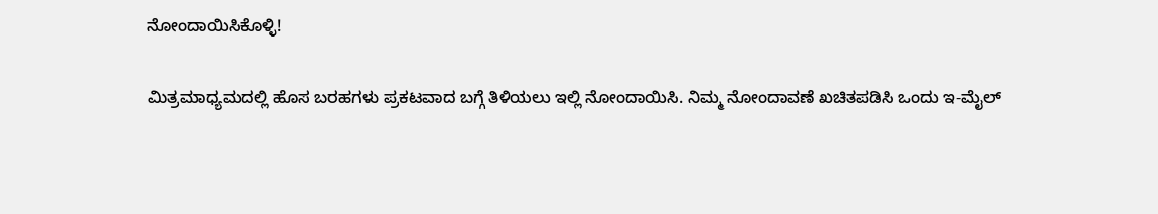ನೋಂದಾಯಿಸಿಕೊಳ್ಳಿ!

ಮಿತ್ರಮಾಧ್ಯಮದಲ್ಲಿ ಹೊಸ ಬರಹಗಳು ಪ್ರಕಟವಾದ ಬಗ್ಗೆ ತಿಳಿಯಲು ಇಲ್ಲಿ ನೋಂದಾಯಿಸಿ. ನಿಮ್ಮ ನೋಂದಾವಣೆ ಖಚಿತಪಡಿಸಿ ಒಂದು ಇ-ಮೈಲ್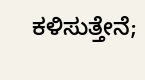ಕಳಿಸುತ್ತೇನೆ;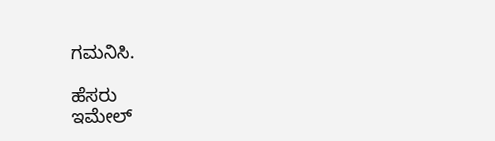ಗಮನಿಸಿ.

ಹೆಸರು
ಇಮೇಲ್